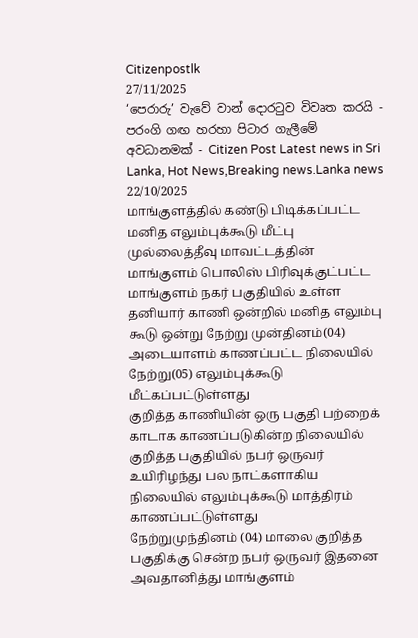Citizenpostlk
27/11/2025
‘පෙරාරු’ වැවේ වාන් දොරටුව විවෘත කරයි - පරංගි ගඟ හරහා පිටාර ගැලීමේ අවධානමක් - Citizen Post Latest news in Sri Lanka, Hot News,Breaking news.Lanka news
22/10/2025
மாங்குளத்தில் கண்டு பிடிக்கப்பட்ட மனித எலும்புக்கூடு மீட்பு
முல்லைத்தீவு மாவட்டத்தின் மாங்குளம் பொலிஸ் பிரிவுக்குட்பட்ட மாங்குளம் நகர் பகுதியில் உள்ள தனியார் காணி ஒன்றில் மனித எலும்பு கூடு ஒன்று நேற்று முன்தினம்(04) அடையாளம் காணப்பட்ட நிலையில் நேற்று(05) எலும்புக்கூடு மீட்கப்பட்டுள்ளது
குறித்த காணியின் ஒரு பகுதி பற்றைக் காடாக காணப்படுகின்ற நிலையில் குறித்த பகுதியில் நபர் ஒருவர் உயிரிழந்து பல நாட்களாகிய நிலையில் எலும்புக்கூடு மாத்திரம் காணப்பட்டுள்ளது
நேற்றுமுந்தினம் (04) மாலை குறித்த பகுதிக்கு சென்ற நபர் ஒருவர் இதனை அவதானித்து மாங்குளம்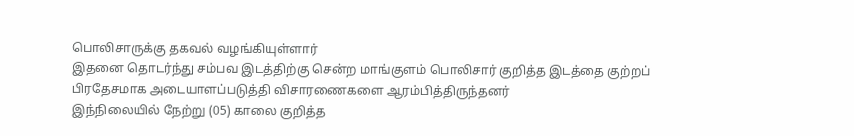பொலிசாருக்கு தகவல் வழங்கியுள்ளார்
இதனை தொடர்ந்து சம்பவ இடத்திற்கு சென்ற மாங்குளம் பொலிசார் குறித்த இடத்தை குற்றப் பிரதேசமாக அடையாளப்படுத்தி விசாரணைகளை ஆரம்பித்திருந்தனர்
இந்நிலையில் நேற்று (05) காலை குறித்த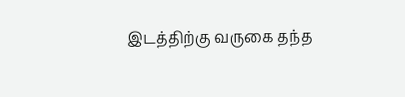இடத்திற்கு வருகை தந்த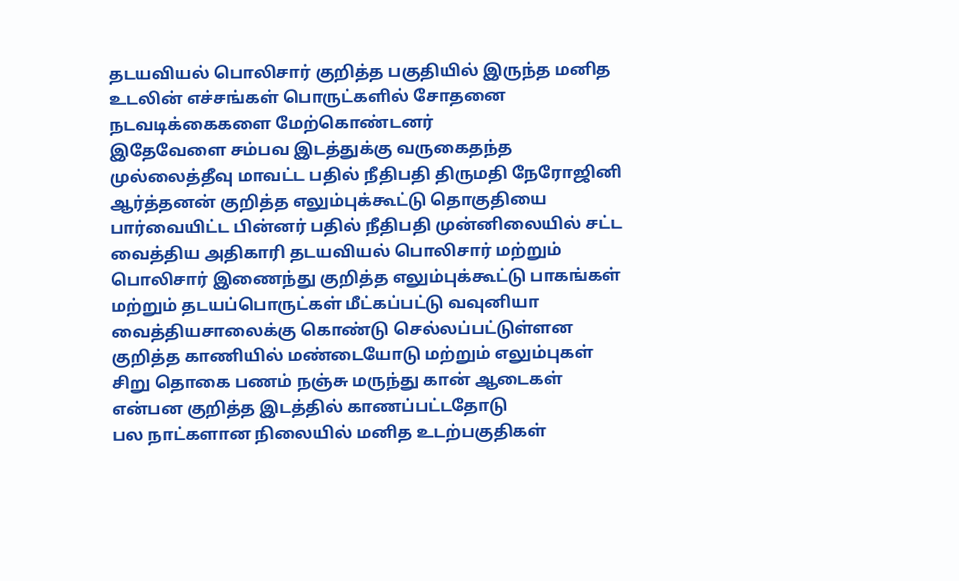தடயவியல் பொலிசார் குறித்த பகுதியில் இருந்த மனித உடலின் எச்சங்கள் பொருட்களில் சோதனை நடவடிக்கைகளை மேற்கொண்டனர்
இதேவேளை சம்பவ இடத்துக்கு வருகைதந்த முல்லைத்தீவு மாவட்ட பதில் நீதிபதி திருமதி நேரோஜினி ஆர்த்தனன் குறித்த எலும்புக்கூட்டு தொகுதியை பார்வையிட்ட பின்னர் பதில் நீதிபதி முன்னிலையில் சட்ட வைத்திய அதிகாரி தடயவியல் பொலிசார் மற்றும் பொலிசார் இணைந்து குறித்த எலும்புக்கூட்டு பாகங்கள் மற்றும் தடயப்பொருட்கள் மீட்கப்பட்டு வவுனியா வைத்தியசாலைக்கு கொண்டு செல்லப்பட்டுள்ளன
குறித்த காணியில் மண்டையோடு மற்றும் எலும்புகள் சிறு தொகை பணம் நஞ்சு மருந்து கான் ஆடைகள் என்பன குறித்த இடத்தில் காணப்பட்டதோடு
பல நாட்களான நிலையில் மனித உடற்பகுதிகள்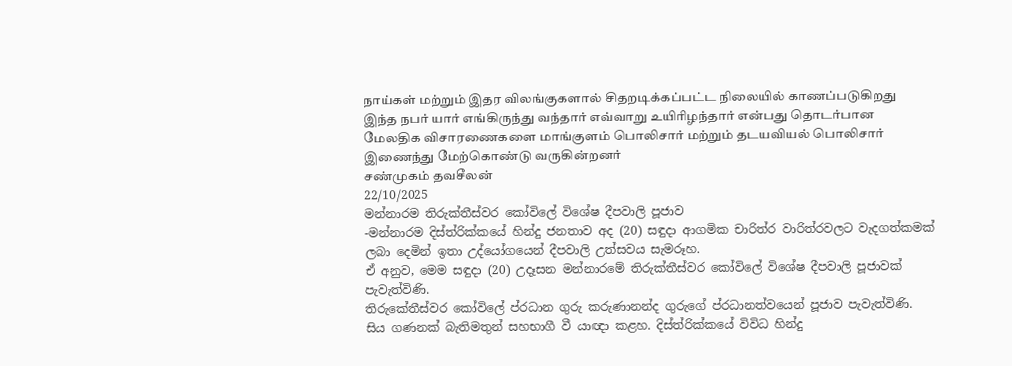நாய்கள் மற்றும் இதர விலங்குகளால் சிதறடிக்கப்பட்ட நிலையில் காணப்படுகிறது
இந்த நபர் யார் எங்கிருந்து வந்தார் எவ்வாறு உயிரிழந்தார் என்பது தொடர்பான மேலதிக விசாரணைகளை மாங்குளம் பொலிசார் மற்றும் தடயவியல் பொலிசார் இணைந்து மேற்கொண்டு வருகின்றனர்
சண்முகம் தவசீலன்
22/10/2025
මන්නාරම තිරුක්තීස්වර කෝවිලේ විශේෂ දීපවාලි පූජාව
-මන්නාරම දිස්ත්රික්කයේ හින්දු ජනතාව අද (20) සඳුදා ආගමික චාරිත්ර වාරිත්රවලට වැදගත්කමක් ලබා දෙමින් ඉතා උද්යෝගයෙන් දීපවාලි උත්සවය සැමරූහ.
ඒ අනුව, මෙම සඳුදා (20) උදෑසන මන්නාරමේ තිරුක්තීස්වර කෝවිලේ විශේෂ දීපවාලි පූජාවක් පැවැත්විණි.
තිරුකේතීස්වර කෝවිලේ ප්රධාන ගුරු කරුණානන්ද ගුරුගේ ප්රධානත්වයෙන් පූජාව පැවැත්විණි.
සිය ගණනක් බැතිමතුන් සහභාගී වී යාඥා කළහ. දිස්ත්රික්කයේ විවිධ හින්දු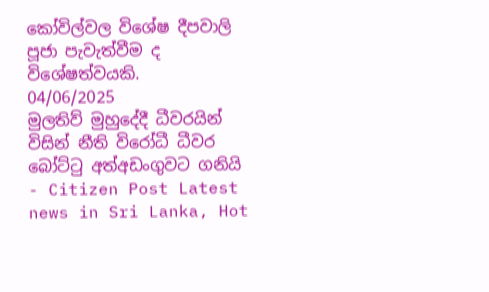කෝවිල්වල විශේෂ දීපවාලි පූජා පැවැත්වීම ද විශේෂත්වයකි.
04/06/2025
මුලතිව් මුහුදේදී ධීවරයින් විසින් නීති විරෝධී ධීවර බෝට්ටු අත්අඩංගුවට ගනියි - Citizen Post Latest news in Sri Lanka, Hot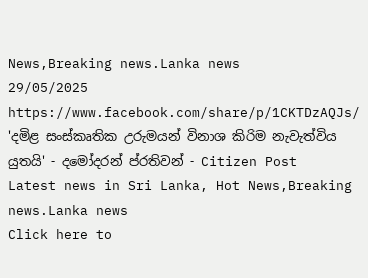News,Breaking news.Lanka news
29/05/2025
https://www.facebook.com/share/p/1CKTDzAQJs/
'දමිළ සංස්කෘතික උරුමයන් විනාශ කිරිම නැවැත්විය යුතයි' - දමෝදරන් ප්රතිවන් - Citizen Post Latest news in Sri Lanka, Hot News,Breaking news.Lanka news
Click here to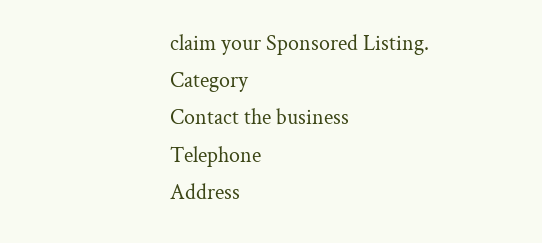claim your Sponsored Listing.
Category
Contact the business
Telephone
Address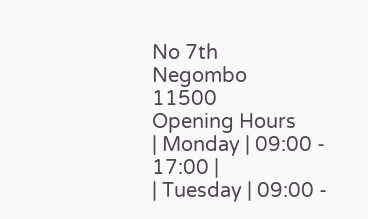No 7th
Negombo
11500
Opening Hours
| Monday | 09:00 - 17:00 |
| Tuesday | 09:00 -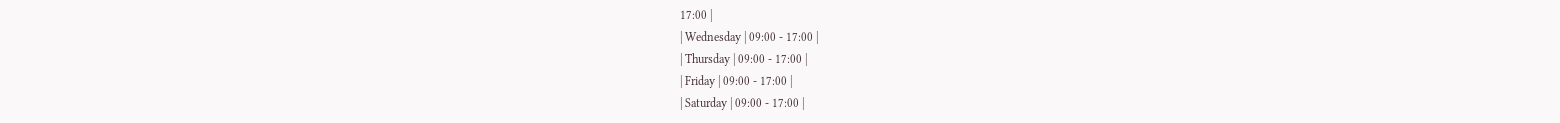17:00 |
| Wednesday | 09:00 - 17:00 |
| Thursday | 09:00 - 17:00 |
| Friday | 09:00 - 17:00 |
| Saturday | 09:00 - 17:00 |